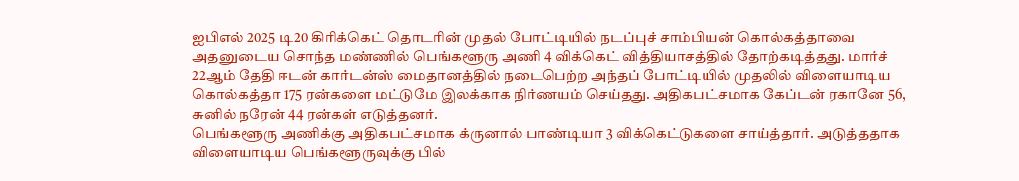ஐபிஎல் 2025 டி20 கிரிக்கெட் தொடரின் முதல் போட்டியில் நடப்புச் சாம்பியன் கொல்கத்தாவை அதனுடைய சொந்த மண்ணில் பெங்களூரு அணி 4 விக்கெட் வித்தியாசத்தில் தோற்கடித்தது. மார்ச் 22ஆம் தேதி ஈடன் கார்டன்ஸ் மைதானத்தில் நடைபெற்ற அந்தப் போட்டியில் முதலில் விளையாடிய கொல்கத்தா 175 ரன்களை மட்டுமே இலக்காக நிர்ணயம் செய்தது. அதிகபட்சமாக கேப்டன் ரகானே 56, சுனில் நரேன் 44 ரன்கள் எடுத்தனர்.
பெங்களூரு அணிக்கு அதிகபட்சமாக க்ருனால் பாண்டியா 3 விக்கெட்டுகளை சாய்த்தார். அடுத்ததாக விளையாடிய பெங்களூருவுக்கு பில்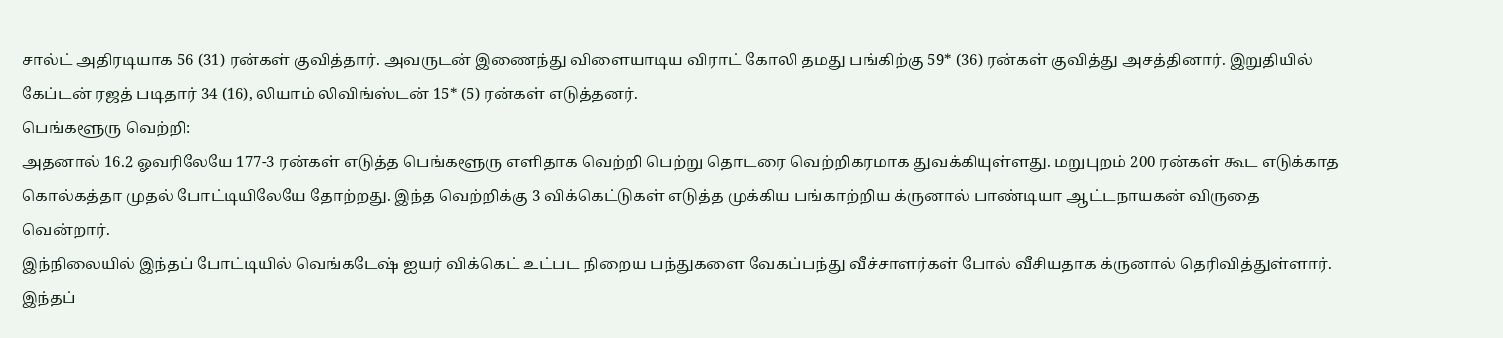சால்ட் அதிரடியாக 56 (31) ரன்கள் குவித்தார். அவருடன் இணைந்து விளையாடிய விராட் கோலி தமது பங்கிற்கு 59* (36) ரன்கள் குவித்து அசத்தினார். இறுதியில் கேப்டன் ரஜத் படிதார் 34 (16), லியாம் லிவிங்ஸ்டன் 15* (5) ரன்கள் எடுத்தனர்.
பெங்களூரு வெற்றி:
அதனால் 16.2 ஓவரிலேயே 177-3 ரன்கள் எடுத்த பெங்களூரு எளிதாக வெற்றி பெற்று தொடரை வெற்றிகரமாக துவக்கியுள்ளது. மறுபுறம் 200 ரன்கள் கூட எடுக்காத கொல்கத்தா முதல் போட்டியிலேயே தோற்றது. இந்த வெற்றிக்கு 3 விக்கெட்டுகள் எடுத்த முக்கிய பங்காற்றிய க்ருனால் பாண்டியா ஆட்டநாயகன் விருதை வென்றார்.
இந்நிலையில் இந்தப் போட்டியில் வெங்கடேஷ் ஐயர் விக்கெட் உட்பட நிறைய பந்துகளை வேகப்பந்து வீச்சாளர்கள் போல் வீசியதாக க்ருனால் தெரிவித்துள்ளார். இந்தப்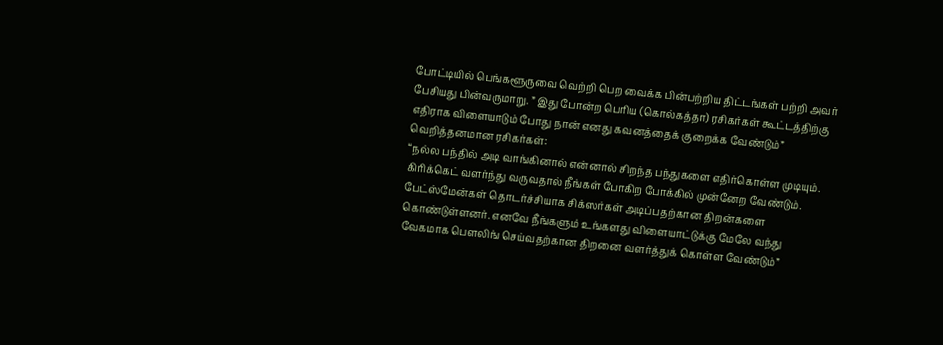போட்டியில் பெங்களூருவை வெற்றி பெற வைக்க பின்பற்றிய திட்டங்கள் பற்றி அவர் பேசியது பின்வருமாறு. ” இது போன்ற பெரிய (கொல்கத்தா) ரசிகர்கள் கூட்டத்திற்கு எதிராக விளையாடும் போது நான் எனது கவனத்தைக் குறைக்க வேண்டும்”
வெறித்தனமான ரசிகர்கள்:
“நல்ல பந்தில் அடி வாங்கினால் என்னால் சிறந்த பந்துகளை எதிர்கொள்ள முடியும். கிரிக்கெட் வளர்ந்து வருவதால் நீங்கள் போகிற போக்கில் முன்னேற வேண்டும். பேட்ஸ்மேன்கள் தொடர்ச்சியாக சிக்ஸர்கள் அடிப்பதற்கான திறன்களை கொண்டுள்ளனர். எனவே நீங்களும் உங்களது விளையாட்டுக்கு மேலே வந்து வேகமாக பௌலிங் செய்வதற்கான திறனை வளர்த்துக் கொள்ள வேண்டும்”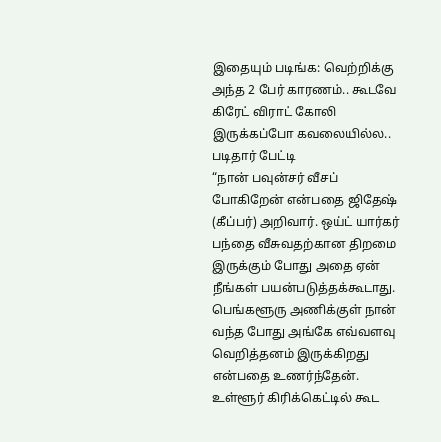இதையும் படிங்க: வெற்றிக்கு அந்த 2 பேர் காரணம்.. கூடவே கிரேட் விராட் கோலி இருக்கப்போ கவலையில்ல.. படிதார் பேட்டி
“நான் பவுன்சர் வீசப் போகிறேன் என்பதை ஜிதேஷ் (கீப்பர்) அறிவார். ஒய்ட் யார்கர் பந்தை வீசுவதற்கான திறமை இருக்கும் போது அதை ஏன் நீங்கள் பயன்படுத்தக்கூடாது. பெங்களூரு அணிக்குள் நான் வந்த போது அங்கே எவ்வளவு வெறித்தனம் இருக்கிறது என்பதை உணர்ந்தேன். உள்ளூர் கிரிக்கெட்டில் கூட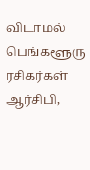விடாமல் பெங்களூரு ரசிகர்கள் ஆர்சிபி,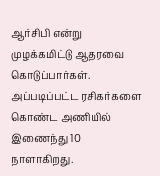ஆர்சிபி என்று முழக்கமிட்டு ஆதரவை கொடுப்பார்கள். அப்படிப்பட்ட ரசிகர்களை கொண்ட அணியில் இணைந்து 10 நாளாகிறது.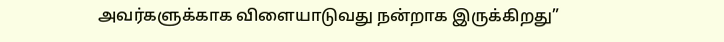அவர்களுக்காக விளையாடுவது நன்றாக இருக்கிறது”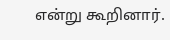என்று கூறினார்.